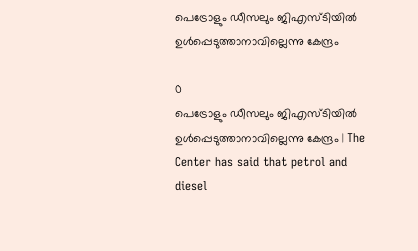പെട്രോളും ഡീസലും ജിഎസ്ടിയില്‍ ഉള്‍പ്പെടുത്താനാവില്ലെന്നു കേന്ദ്രം

0
പെട്രോളും ഡീസലും ജിഎസ്ടിയില്‍ ഉള്‍പ്പെടുത്താനാവില്ലെന്നു കേന്ദ്രം | The Center has said that petrol and diesel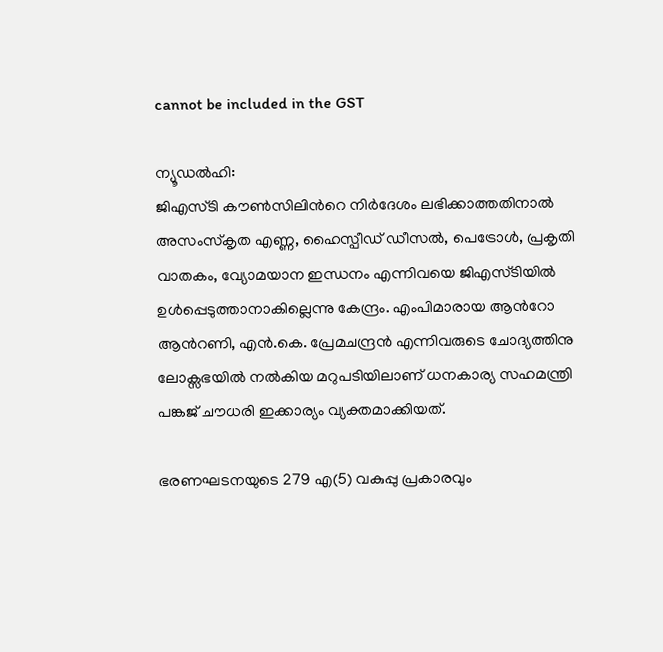cannot be included in the GST

ന്യൂഡല്‍ഹി:
ജിഎസ്ടി കൗണ്‍സിലിന്‍റെ നിര്‍ദേശം ലഭിക്കാത്തതിനാല്‍ അസംസ്കൃത എണ്ണ, ഹൈസ്പീഡ് ഡീസല്‍, പെട്രോള്‍, പ്രകൃതി വാതകം, വ്യോമയാന ഇന്ധനം എന്നിവയെ ജിഎസ്ടിയില്‍ ഉള്‍പ്പെടുത്താനാകില്ലെന്നു കേന്ദ്രം. എംപിമാരായ ആന്‍റോ ആന്‍റണി, എന്‍.കെ. പ്രേമചന്ദ്രന്‍ എന്നിവരുടെ ചോദ്യത്തിനു ലോക്സഭയില്‍ നല്‍കിയ മറുപടിയിലാണ് ധനകാര്യ സഹമന്ത്രി പങ്കജ് ചൗധരി ഇക്കാര്യം വ്യക്തമാക്കിയത്.

ഭരണഘടനയുടെ 279 എ(5) വകുപ്പു പ്രകാരവും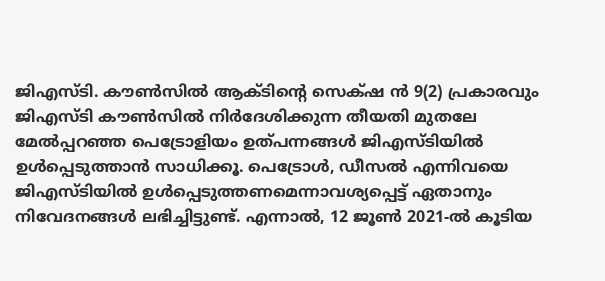ജിഎസ്ടി. കൗണ്‍സില്‍ ആക്ടിന്‍റെ സെക്‌ഷ ന്‍ 9(2) പ്രകാരവും ജിഎസ്ടി കൗണ്‍സില്‍ നിര്‍ദേശിക്കുന്ന തീയതി മുതലേ മേല്‍പ്പറഞ്ഞ പെട്രോളിയം ഉത്പന്നങ്ങള്‍ ജിഎസ്ടിയില്‍ ഉള്‍പ്പെടുത്താന്‍ സാധിക്കൂ. പെട്രോള്‍, ഡീസല്‍ എന്നിവയെ ജിഎസ്ടിയില്‍ ഉള്‍പ്പെടുത്തണമെന്നാവശ്യപ്പെട്ട് ഏതാനും നിവേദനങ്ങള്‍ ലഭിച്ചിട്ടുണ്ട്. എന്നാല്‍, 12 ജൂണ്‍ 2021-ല്‍ കൂടിയ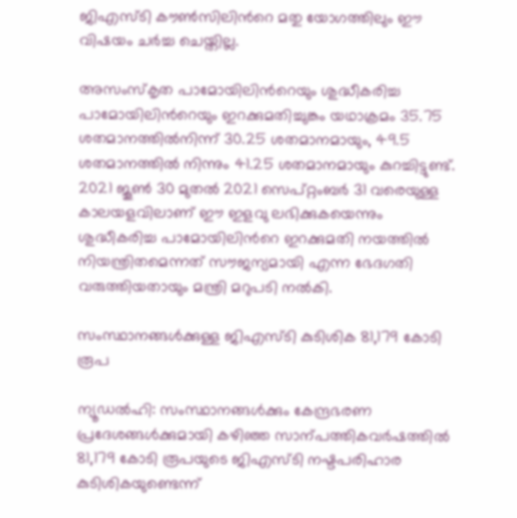ജിഎസ്ടി കൗണ്‍സിലിന്‍റെ മതു യോഗത്തിലും ഈ വിഷയം ചര്‍ച്ച ചെയ്തില്ല.

അസംസ്കൃത പാമോയിലിന്‍റെയും ശുദ്ധീകരിച്ച പാമോയിലിന്‍റെയും ഇറക്കുമതിച്ചുങ്കം യഥാക്രമം 35.75 ശതമാനത്തില്‍നിന്ന് 30.25 ശതമാനമായും, 49.5 ശതമാനത്തില്‍ നിന്നും 41.25 ശതമാനമായും കുറച്ചിട്ടുണ്ട്. 2021 ജൂണ്‍ 30 മുതല്‍ 2021 സെപ്റ്റംബര്‍ 31 വരെയുള്ള കാലയളവിലാണ് ഈ ഇളവു ലഭിക്കുകയെന്നും ശുദ്ധീകരിച്ച പാമോയിലിന്‍റെ ഇറക്കുമതി നയത്തില്‍ നിയന്ത്രിതമെന്നത് സൗജന്യമായി എന്ന ഭേദഗതി വരുത്തിയതായും മന്ത്രി മറുപടി നല്‍കി.

സംസ്ഥാനങ്ങള്‍ക്കുള്ള ജിഎസ്ടി കുടിശിക 81,179 കോടി രൂപ

ന്യൂഡല്‍ഹി: സംസ്ഥാനങ്ങള്‍ക്കും കേന്ദ്രഭരണ പ്രദേശങ്ങള്‍ക്കുമായി കഴിഞ്ഞ സാന്പത്തികവര്‍ഷത്തില്‍ 81,179 കോടി രൂപയുടെ ജിഎസ്ടി നഷ്ടപരിഹാര കുടിശികയുണ്ടെന്ന്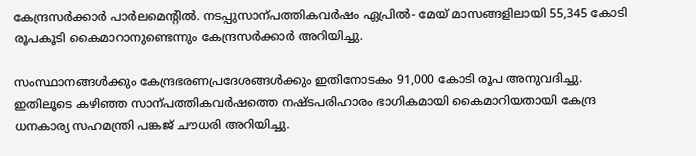കേന്ദ്രസര്‍ക്കാര്‍ പാര്‍ലമെന്‍റില്‍. നടപ്പുസാന്പത്തികവര്‍ഷം ഏപ്രില്‍- മേയ് മാസങ്ങളിലായി 55,345 കോടി രൂപകൂടി കൈമാറാനുണ്ടെന്നും കേന്ദ്രസര്‍ക്കാര്‍ അറിയിച്ചു.

സംസ്ഥാനങ്ങള്‍ക്കും കേന്ദ്രഭരണപ്രദേശങ്ങള്‍ക്കും ഇതിനോടകം 91,000 കോടി രൂപ അനുവദിച്ചു. ഇതിലൂടെ കഴിഞ്ഞ സാന്പത്തികവര്‍ഷത്തെ നഷ്ടപരിഹാരം ഭാഗികമായി കൈമാറിയതായി കേന്ദ്ര ധനകാര്യ സഹമന്ത്രി പങ്കജ് ചൗധരി അറിയിച്ചു.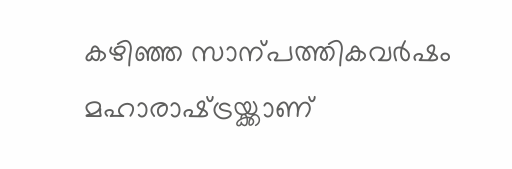കഴിഞ്ഞ സാന്പത്തികവര്‍ഷം മഹാരാഷ്‌ട്രയ്ക്കാണ്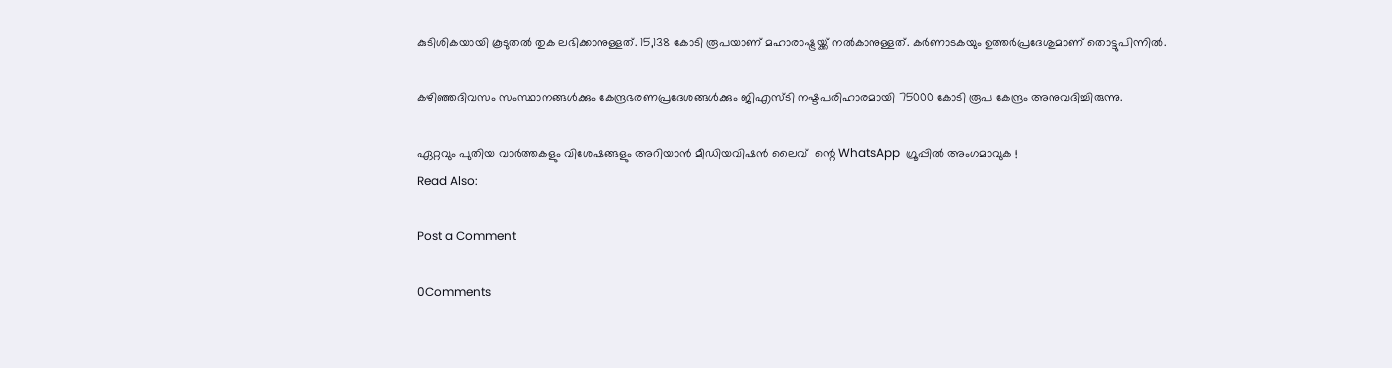കുടിശികയായി കൂടുതല്‍ തുക ലഭിക്കാനുള്ളത്. 15,138 കോടി രൂപയാണ് മഹാരാഷ്ട്രയ്ക്ക് നല്‍കാനുള്ളത്. കര്‍ണാടകയും ഉത്തര്‍പ്രദേശുമാണ് തൊട്ടുപിന്നില്‍.

കഴിഞ്ഞദിവസം സംസ്ഥാനങ്ങള്‍ക്കും കേന്ദ്രഭരണപ്രദേശങ്ങള്‍ക്കും ജിഎസ്ടി നഷ്ടപരിഹാരമായി 75000 കോടി രൂപ കേന്ദ്രം അനുവദിച്ചിരുന്നു.

ഏറ്റവും പുതിയ വാർത്തകളും വിശേഷങ്ങളും അറിയാൻ മീഡിയവിഷൻ ലൈവ്  ന്റെ WhatsApp  ഗ്രൂപ്പിൽ അംഗമാവുക !
Read Also:

Post a Comment

0Comments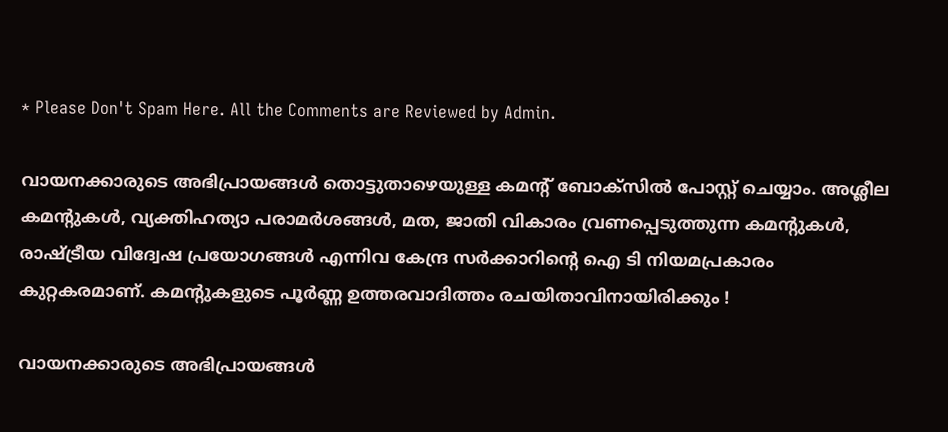* Please Don't Spam Here. All the Comments are Reviewed by Admin.

വായനക്കാരുടെ അഭിപ്രായങ്ങള്‍ തൊട്ടുതാഴെയുള്ള കമന്റ് ബോക്‌സില്‍ പോസ്റ്റ് ചെയ്യാം. അശ്ലീല കമന്റുകള്‍, വ്യക്തിഹത്യാ പരാമര്‍ശങ്ങള്‍, മത, ജാതി വികാരം വ്രണപ്പെടുത്തുന്ന കമന്റുകള്‍, രാഷ്ട്രീയ വിദ്വേഷ പ്രയോഗങ്ങള്‍ എന്നിവ കേന്ദ്ര സര്‍ക്കാറിന്റെ ഐ ടി നിയമപ്രകാരം കുറ്റകരമാണ്. കമന്റുകളുടെ പൂര്‍ണ്ണ ഉത്തരവാദിത്തം രചയിതാവിനായിരിക്കും !

വായനക്കാരുടെ അഭിപ്രായങ്ങള്‍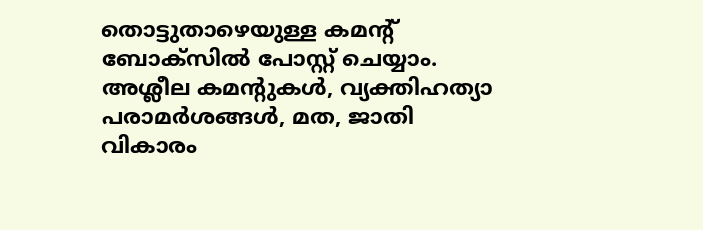തൊട്ടുതാഴെയുള്ള കമന്റ് ബോക്‌സില്‍ പോസ്റ്റ് ചെയ്യാം. അശ്ലീല കമന്റുകള്‍, വ്യക്തിഹത്യാ പരാമര്‍ശങ്ങള്‍, മത, ജാതി വികാരം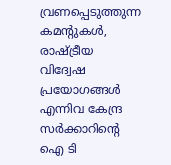വ്രണപ്പെടുത്തുന്ന കമന്റുകള്‍, രാഷ്ട്രീയ വിദ്വേഷ പ്രയോഗങ്ങള്‍ എന്നിവ കേന്ദ്ര സര്‍ക്കാറിന്റെ ഐ ടി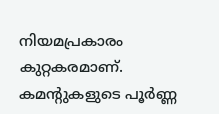നിയമപ്രകാരം കുറ്റകരമാണ്. കമന്റുകളുടെ പൂര്‍ണ്ണ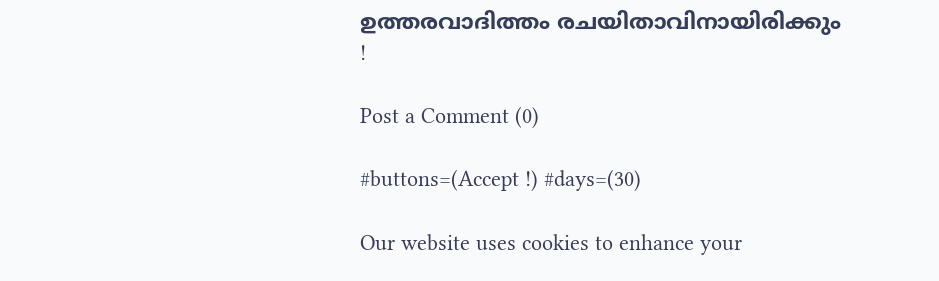ഉത്തരവാദിത്തം രചയിതാവിനായിരിക്കും !

Post a Comment (0)

#buttons=(Accept !) #days=(30)

Our website uses cookies to enhance your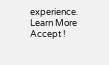experience. Learn More
Accept !